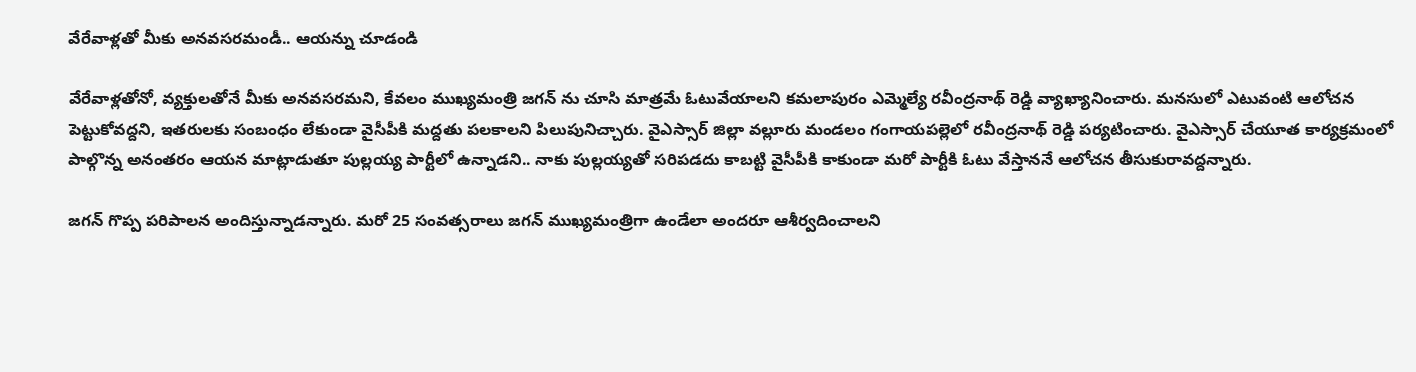వేరేవాళ్లతో మీకు అనవసరమండీ.. ఆయన్ను చూడండి

వేరేవాళ్లతోనో, వ్యక్తులతోనే మీకు అనవసరమని, కేవలం ముఖ్యమంత్రి జగన్ ను చూసి మాత్రమే ఓటువేయాలని కమలాపురం ఎమ్మెల్యే రవీంద్రనాథ్ రెడ్డి వ్యాఖ్యానించారు. మనసులో ఎటువంటి ఆలోచన పెట్టుకోవద్దని, ఇతరులకు సంబంధం లేకుండా వైసీపీకి మద్దతు పలకాలని పిలుపునిచ్చారు. వైఎస్సార్ జిల్లా వల్లూరు మండలం గంగాయపల్లెలో రవీంద్రనాథ్ రెడ్డి పర్యటించారు. వైఎస్సార్ చేయూత కార్యక్రమంలో పాల్గొన్న అనంతరం ఆయన మాట్లాడుతూ పుల్లయ్య పార్టీలో ఉన్నాడని.. నాకు పుల్లయ్యతో సరిపడదు కాబట్టి వైసీపీకి కాకుండా మరో పార్టీకి ఓటు వేస్తాననే ఆలోచన తీసుకురావద్దన్నారు.

జగన్ గొప్ప పరిపాలన అందిస్తున్నాడన్నారు. మరో 25 సంవత్సరాలు జగన్ ముఖ్యమంత్రిగా ఉండేలా అందరూ ఆశీర్వదించాలని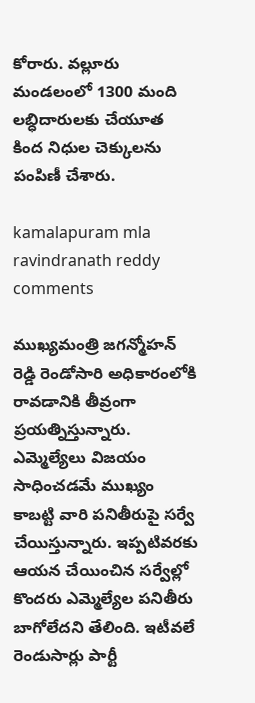కోరారు. వల్లూరు మండలంలో 1300 మంది లబ్ధిదారులకు చేయూత కింద నిధుల చెక్కులను పంపిణీ చేశారు.

kamalapuram mla ravindranath reddy comments

ముఖ్యమంత్రి జగన్మోహన్ రెడ్డి రెండోసారి అధికారంలోకి రావడానికి తీవ్రంగా ప్రయత్నిస్తున్నారు. ఎమ్మెల్యేలు విజయం సాధించడమే ముఖ్యం కాబట్టి వారి పనితీరుపై సర్వే చేయిస్తున్నారు. ఇప్పటివరకు ఆయన చేయించిన సర్వేల్లో కొందరు ఎమ్మెల్యేల పనితీరు బాగోలేదని తేలింది. ఇటీవలే రెండుసార్లు పార్టీ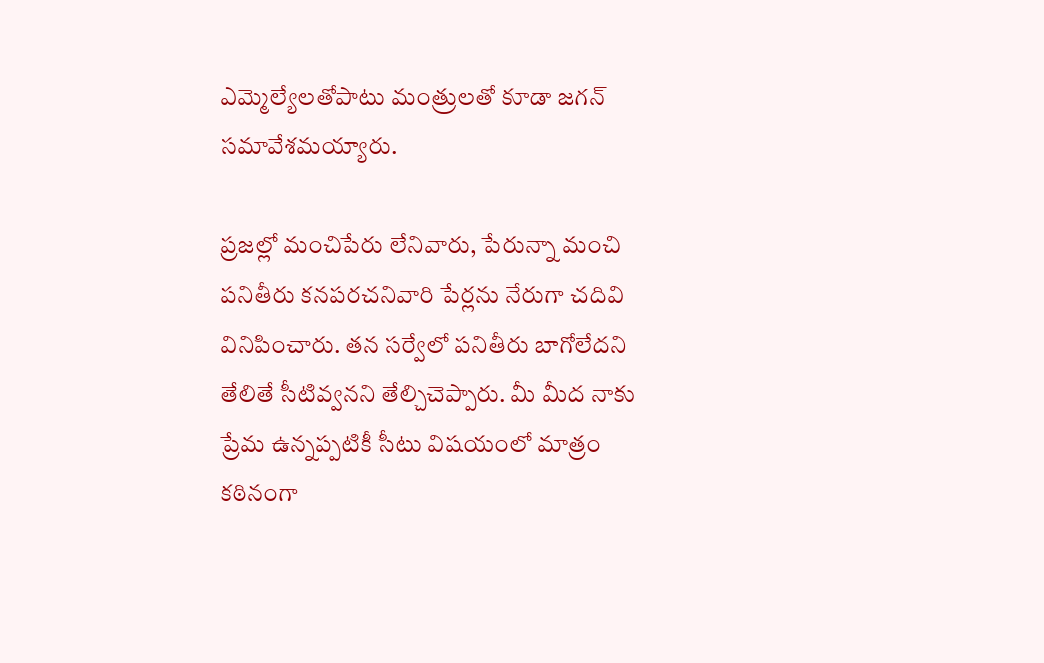ఎమ్మెల్యేలతోపాటు మంత్రులతో కూడా జగన్ సమావేశమయ్యారు.

ప్రజల్లో మంచిపేరు లేనివారు, పేరున్నా మంచి పనితీరు కనపరచనివారి పేర్లను నేరుగా చదివి వినిపించారు. తన సర్వేలో పనితీరు బాగోలేదని తేలితే సీటివ్వనని తేల్చిచెప్పారు. మీ మీద నాకు ప్రేమ ఉన్నప్పటికీ సీటు విషయంలో మాత్రం కఠినంగా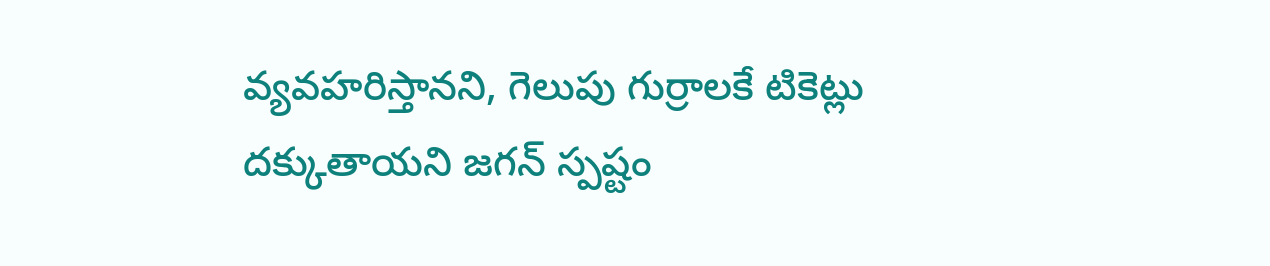వ్యవహరిస్తానని, గెలుపు గుర్రాలకే టికెట్లు దక్కుతాయని జగన్ స్పష్టం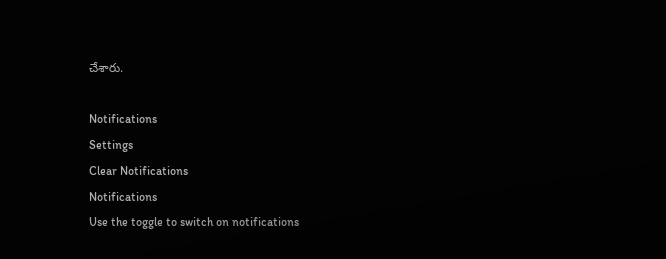చేశారు.

Notifications
Settings
Clear Notifications
Notifications
Use the toggle to switch on notifications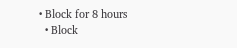• Block for 8 hours
  • Block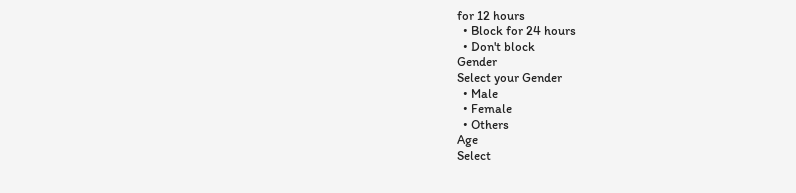for 12 hours
  • Block for 24 hours
  • Don't block
Gender
Select your Gender
  • Male
  • Female
  • Others
Age
Select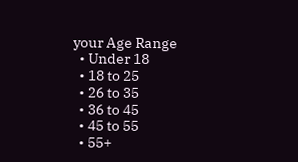your Age Range
  • Under 18
  • 18 to 25
  • 26 to 35
  • 36 to 45
  • 45 to 55
  • 55+